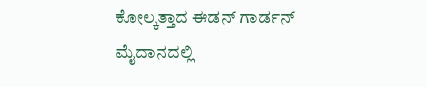ಕೋಲ್ಕತ್ತಾದ ಈಡನ್ ಗಾರ್ಡನ್ ಮೈದಾನದಲ್ಲಿ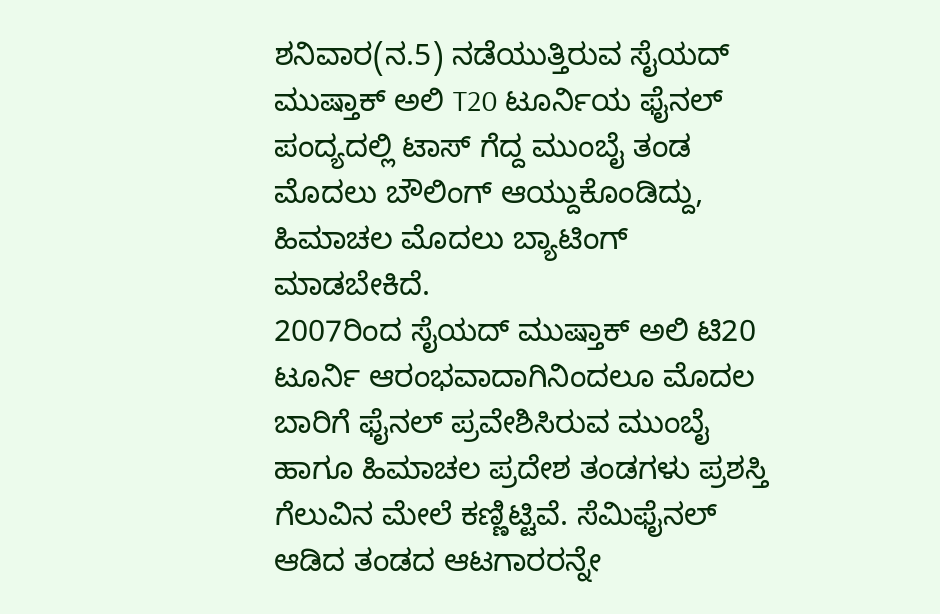ಶನಿವಾರ(ನ.5) ನಡೆಯುತ್ತಿರುವ ಸೈಯದ್ ಮುಷ್ತಾಕ್ ಅಲಿ T20 ಟೂರ್ನಿಯ ಫೈನಲ್ ಪಂದ್ಯದಲ್ಲಿ ಟಾಸ್ ಗೆದ್ದ ಮುಂಬೈ ತಂಡ ಮೊದಲು ಬೌಲಿಂಗ್ ಆಯ್ದುಕೊಂಡಿದ್ದು, ಹಿಮಾಚಲ ಮೊದಲು ಬ್ಯಾಟಿಂಗ್ ಮಾಡಬೇಕಿದೆ.
2007ರಿಂದ ಸೈಯದ್ ಮುಷ್ತಾಕ್ ಅಲಿ ಟಿ20 ಟೂರ್ನಿ ಆರಂಭವಾದಾಗಿನಿಂದಲೂ ಮೊದಲ ಬಾರಿಗೆ ಫೈನಲ್ ಪ್ರವೇಶಿಸಿರುವ ಮುಂಬೈ ಹಾಗೂ ಹಿಮಾಚಲ ಪ್ರದೇಶ ತಂಡಗಳು ಪ್ರಶಸ್ತಿ ಗೆಲುವಿನ ಮೇಲೆ ಕಣ್ಣಿಟ್ಟಿವೆ. ಸೆಮಿಫೈನಲ್ ಆಡಿದ ತಂಡದ ಆಟಗಾರರನ್ನೇ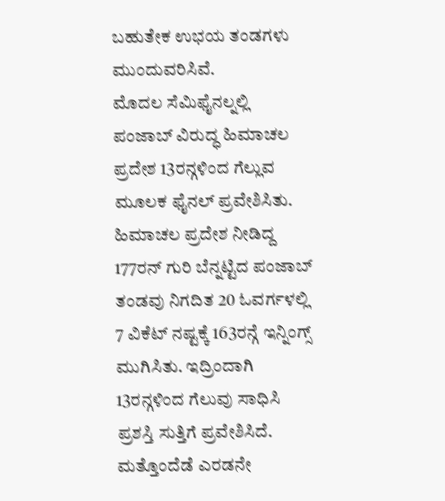ಬಹುತೇಕ ಉಭಯ ತಂಡಗಳು ಮುಂದುವರಿಸಿವೆ.
ಮೊದಲ ಸೆಮಿಫೈನಲ್ನಲ್ಲಿ ಪಂಜಾಬ್ ವಿರುದ್ಧ ಹಿಮಾಚಲ ಪ್ರದೇಶ 13ರನ್ಗಳಿಂದ ಗೆಲ್ಲುವ ಮೂಲಕ ಫೈನಲ್ ಪ್ರವೇಶಿಸಿತು. ಹಿಮಾಚಲ ಪ್ರದೇಶ ನೀಡಿದ್ದ 177ರನ್ ಗುರಿ ಬೆನ್ನಟ್ಟಿದ ಪಂಜಾಬ್ ತಂಡವು ನಿಗದಿತ 20 ಓವರ್ಗಳಲ್ಲಿ 7 ವಿಕೆಟ್ ನಷ್ಟಕ್ಕೆ 163ರನ್ಗೆ ಇನ್ನಿಂಗ್ಸ್ ಮುಗಿಸಿತು. ಇದ್ರಿಂದಾಗಿ 13ರನ್ಗಳಿಂದ ಗೆಲುವು ಸಾಧಿಸಿ ಪ್ರಶಸ್ತಿ ಸುತ್ತಿಗೆ ಪ್ರವೇಶಿಸಿದೆ.
ಮತ್ತೊಂದೆಡೆ ಎರಡನೇ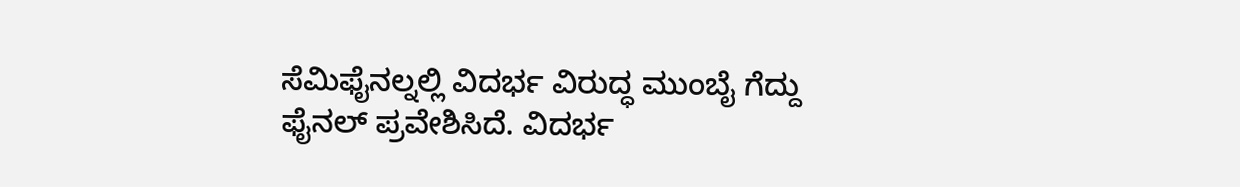ಸೆಮಿಫೈನಲ್ನಲ್ಲಿ ವಿದರ್ಭ ವಿರುದ್ಧ ಮುಂಬೈ ಗೆದ್ದು ಫೈನಲ್ ಪ್ರವೇಶಿಸಿದೆ. ವಿದರ್ಭ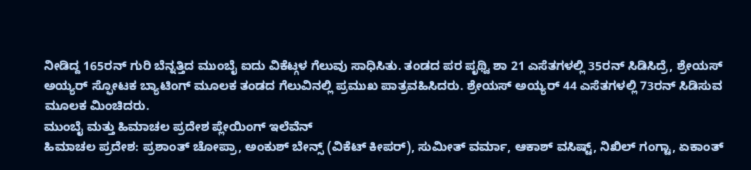ನೀಡಿದ್ದ 165ರನ್ ಗುರಿ ಬೆನ್ನತ್ತಿದ ಮುಂಬೈ ಐದು ವಿಕೆಟ್ಗಳ ಗೆಲುವು ಸಾಧಿಸಿತು. ತಂಡದ ಪರ ಪೃಥ್ವಿ ಶಾ 21 ಎಸೆತಗಳಲ್ಲಿ 35ರನ್ ಸಿಡಿಸಿದ್ರೆ, ಶ್ರೇಯಸ್ ಅಯ್ಯರ್ ಸ್ಫೋಟಕ ಬ್ಯಾಟಿಂಗ್ ಮೂಲಕ ತಂಡದ ಗೆಲುವಿನಲ್ಲಿ ಪ್ರಮುಖ ಪಾತ್ರವಹಿಸಿದರು. ಶ್ರೇಯಸ್ ಅಯ್ಯರ್ 44 ಎಸೆತಗಳಲ್ಲಿ 73ರನ್ ಸಿಡಿಸುವ ಮೂಲಕ ಮಿಂಚಿದರು.
ಮುಂಬೈ ಮತ್ತು ಹಿಮಾಚಲ ಪ್ರದೇಶ ಪ್ಲೇಯಿಂಗ್ ಇಲೆವೆನ್
ಹಿಮಾಚಲ ಪ್ರದೇಶ: ಪ್ರಶಾಂತ್ ಚೋಪ್ರಾ, ಅಂಕುಶ್ ಬೇನ್ಸ್ (ವಿಕೆಟ್ ಕೀಪರ್), ಸುಮೀತ್ ವರ್ಮಾ, ಆಕಾಶ್ ವಸಿಷ್ಟ್, ನಿಖಿಲ್ ಗಂಗ್ಟಾ, ಏಕಾಂತ್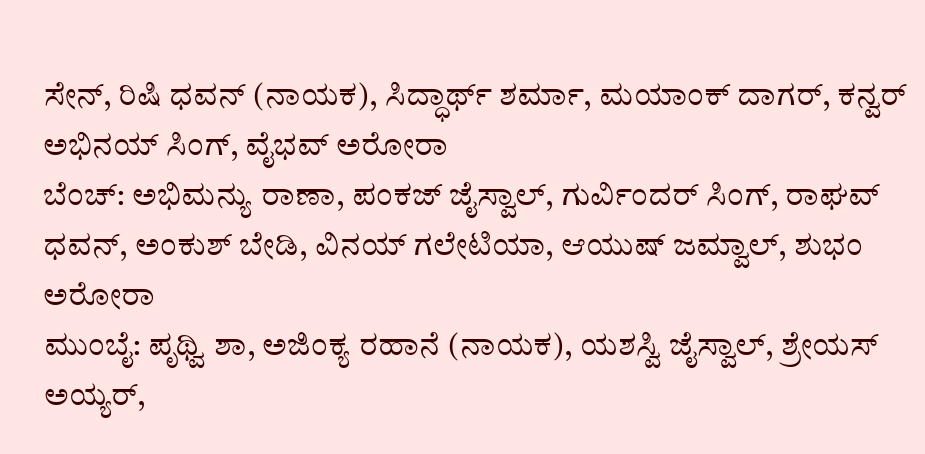ಸೇನ್, ರಿಷಿ ಧವನ್ (ನಾಯಕ), ಸಿದ್ಧಾರ್ಥ್ ಶರ್ಮಾ, ಮಯಾಂಕ್ ದಾಗರ್, ಕನ್ವರ್ ಅಭಿನಯ್ ಸಿಂಗ್, ವೈಭವ್ ಅರೋರಾ
ಬೆಂಚ್: ಅಭಿಮನ್ಯು ರಾಣಾ, ಪಂಕಜ್ ಜೈಸ್ವಾಲ್, ಗುರ್ವಿಂದರ್ ಸಿಂಗ್, ರಾಘವ್ ಧವನ್, ಅಂಕುಶ್ ಬೇಡಿ, ವಿನಯ್ ಗಲೇಟಿಯಾ, ಆಯುಷ್ ಜಮ್ವಾಲ್, ಶುಭಂ ಅರೋರಾ
ಮುಂಬೈ: ಪೃಥ್ವಿ ಶಾ, ಅಜಿಂಕ್ಯ ರಹಾನೆ (ನಾಯಕ), ಯಶಸ್ವಿ ಜೈಸ್ವಾಲ್, ಶ್ರೇಯಸ್ ಅಯ್ಯರ್,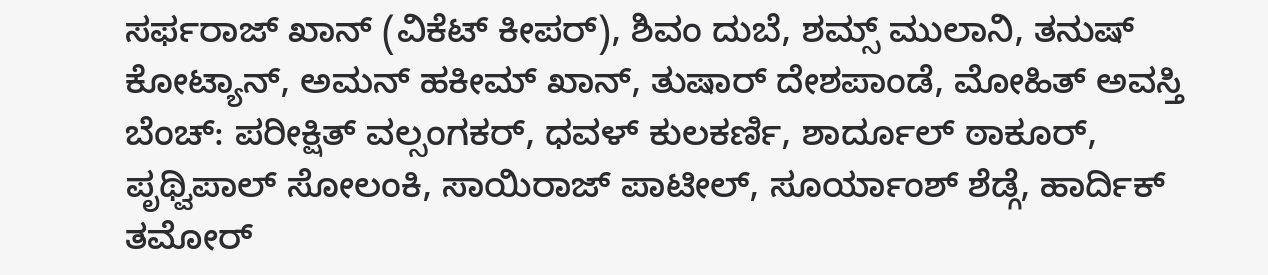ಸರ್ಫರಾಜ್ ಖಾನ್ (ವಿಕೆಟ್ ಕೀಪರ್), ಶಿವಂ ದುಬೆ, ಶಮ್ಸ್ ಮುಲಾನಿ, ತನುಷ್ ಕೋಟ್ಯಾನ್, ಅಮನ್ ಹಕೀಮ್ ಖಾನ್, ತುಷಾರ್ ದೇಶಪಾಂಡೆ, ಮೋಹಿತ್ ಅವಸ್ತಿ
ಬೆಂಚ್: ಪರೀಕ್ಷಿತ್ ವಲ್ಸಂಗಕರ್, ಧವಳ್ ಕುಲಕರ್ಣಿ, ಶಾರ್ದೂಲ್ ಠಾಕೂರ್, ಪೃಥ್ವಿಪಾಲ್ ಸೋಲಂಕಿ, ಸಾಯಿರಾಜ್ ಪಾಟೀಲ್, ಸೂರ್ಯಾಂಶ್ ಶೆಡ್ಗೆ, ಹಾರ್ದಿಕ್ ತಮೋರ್